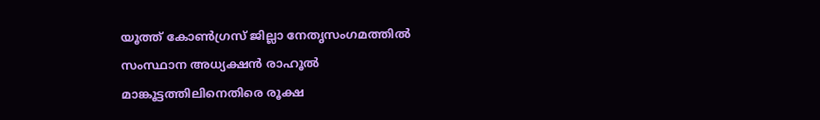യൂത്ത് കോണ്‍ഗ്രസ് ജില്ലാ നേതൃസംഗമത്തില്‍ സംസ്ഥാന അധ്യക്ഷൻ രാഹൂല്‍ മാങ്കൂട്ടത്തിലിനെതിരെ രൂക്ഷ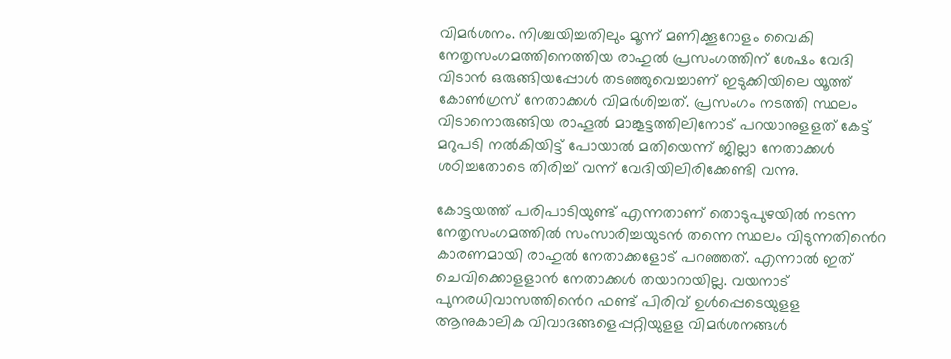വിമർശനം. നിശ്ചയിച്ചതിലും മൂന്ന് മണിക്കൂറോളം വൈകി നേതൃസംഗമത്തിനെത്തിയ രാഹുല്‍ പ്രസംഗത്തിന് ശേഷം വേദി വിടാൻ ഒരുങ്ങിയപ്പോള്‍ തടഞ്ഞുവെച്ചാണ് ഇടുക്കിയിലെ യൂത്ത് കോണ്‍ഗ്രസ് നേതാക്കള്‍ വിമർശിച്ചത്. പ്രസംഗം നടത്തി സ്ഥലം വിടാനൊരുങ്ങിയ രാഹൂല്‍ മാങ്കൂട്ടത്തിലിനോട് പറയാനുളളത് കേട്ട് മറുപടി നല്‍കിയിട്ട് പോയാല്‍ മതിയെന്ന് ജില്ലാ നേതാക്കള്‍ ശഠിച്ചതോടെ തിരിച്ച്‌ വന്ന് വേദിയിലിരിക്കേണ്ടി വന്നു.

കോട്ടയത്ത് പരിപാടിയുണ്ട് എന്നതാണ് തൊടുപുഴയില്‍ നടന്ന നേതൃസംഗമത്തില്‍ സംസാരിച്ചയുടൻ തന്നെ സ്ഥലം വിടുന്നതിൻെറ കാരണമായി രാഹുല്‍ നേതാക്കളോട് പറഞ്ഞത്. എന്നാല്‍ ഇത് ചെവിക്കൊളളാൻ നേതാക്കള്‍ തയാറായില്ല. വയനാട് പുനരധിവാസത്തിൻെറ ഫണ്ട് പിരിവ് ഉള്‍പ്പെടെയുളള ആനുകാലിക വിവാദങ്ങളെപ്പറ്റിയുളള വിമർശനങ്ങള്‍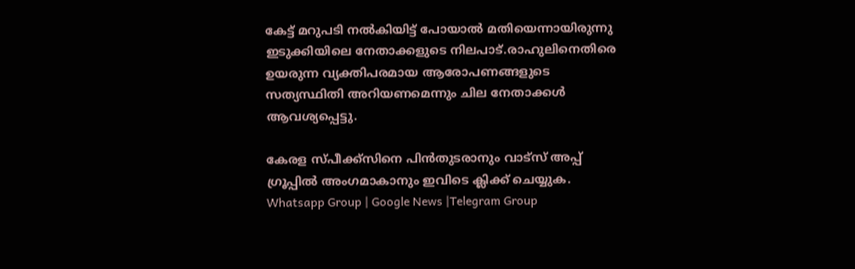കേട്ട് മറുപടി നല്‍കിയിട്ട് പോയാല്‍ മതിയെന്നായിരുന്നു ഇടുക്കിയിലെ നേതാക്കളുടെ നിലപാട്.രാഹുലിനെതിരെ ഉയരുന്ന വ്യക്തിപരമായ ആരോപണങ്ങളുടെ സത്യസ്ഥിതി അറിയണമെന്നും ചില നേതാക്കള്‍ ആവശ്യപ്പെട്ടു.

കേരള സ്പീക്ക്സിനെ പിൻതുടരാനും വാട്സ് അപ്പ് ഗ്രൂപ്പിൽ അംഗമാകാനും ഇവിടെ ക്ലിക്ക് ചെയ്യുക. Whatsapp Group | Google News |Telegram Group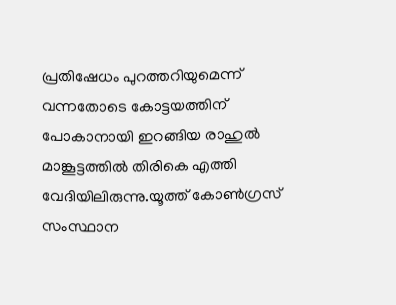പ്രതിഷേധം പുറത്തറിയുമെന്ന് വന്നതോടെ കോട്ടയത്തിന് പോകാനായി ഇറങ്ങിയ രാഹുല്‍ മാങ്കൂട്ടത്തില്‍ തിരികെ എത്തി വേദിയിലിരുന്നു.യൂത്ത് കോണ്‍ഗ്രസ് സംസ്ഥാന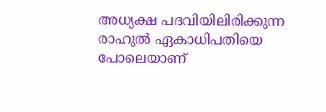അധ്യക്ഷ പദവിയിലിരിക്കുന്ന രാഹുല്‍ ഏകാധിപതിയെ പോലെയാണ്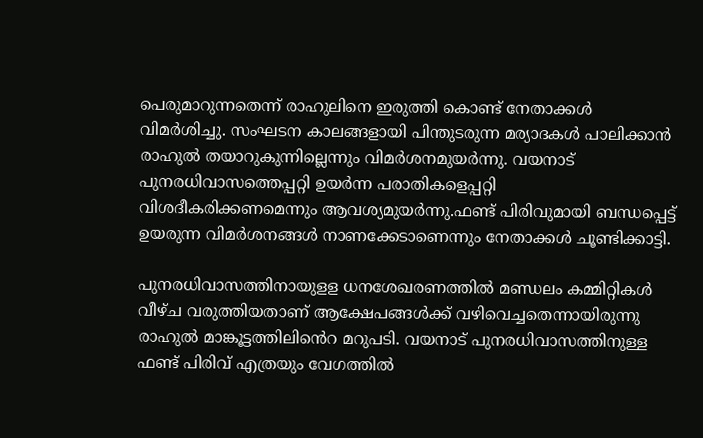പെരുമാറുന്നതെന്ന് രാഹുലിനെ ഇരുത്തി കൊണ്ട് നേതാക്കള്‍ വിമർശിച്ചു. സംഘടന കാലങ്ങളായി പിന്തുടരുന്ന മര്യാദകള്‍ പാലിക്കാൻ രാഹുല്‍ തയാറുകുന്നില്ലെന്നും വിമർശനമുയർന്നു. വയനാട് പുനരധിവാസത്തെപ്പറ്റി ഉയർന്ന പരാതികളെപ്പറ്റി വിശദീകരിക്കണമെന്നും ആവശ്യമുയർന്നു.ഫണ്ട് പിരിവുമായി ബന്ധപ്പെട്ട് ഉയരുന്ന വിമർശനങ്ങള്‍ നാണക്കേടാണെന്നും നേതാക്കള്‍ ചൂണ്ടിക്കാട്ടി.

പുനരധിവാസത്തിനായുളള ധനശേഖരണത്തില്‍ മണ്ഡലം കമ്മിറ്റികള്‍ വീഴ്ച വരുത്തിയതാണ് ആക്ഷേപങ്ങള്‍ക്ക് വഴിവെച്ചതെന്നായിരുന്നു രാഹുല്‍ മാങ്കൂട്ടത്തിലിൻെറ മറുപടി. വയനാട് പുനരധിവാസത്തിനുള്ള ഫണ്ട് പിരിവ് എത്രയും വേഗത്തില്‍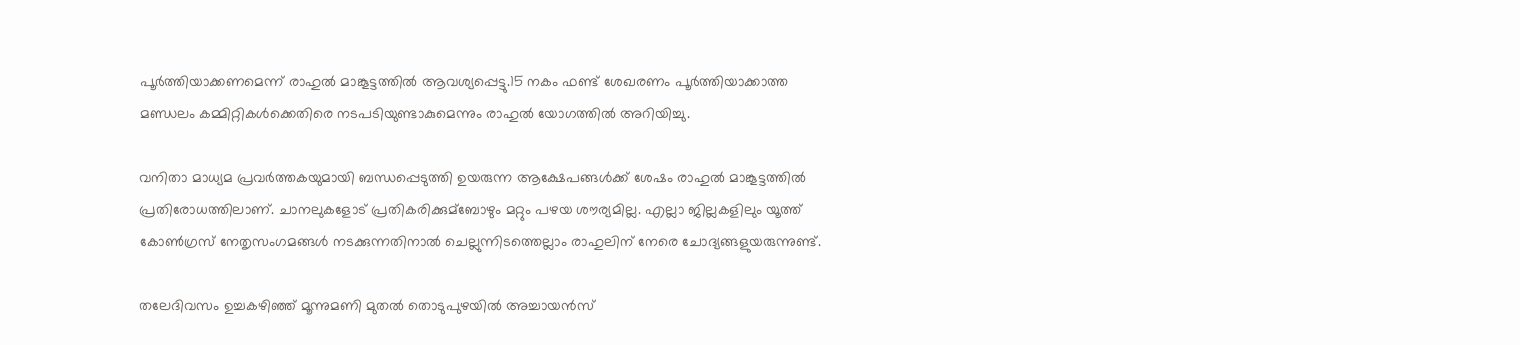പൂർത്തിയാക്കണമെന്ന് രാഹുല്‍ മാങ്കൂട്ടത്തില്‍ ആവശ്യപ്പെട്ടു.15 നകം ഫണ്ട് ശേഖരണം പൂർത്തിയാക്കാത്ത മണ്ഡലം കമ്മിറ്റികള്‍ക്കെതിരെ നടപടിയുണ്ടാകുമെന്നും രാഹുല്‍ യോഗത്തില്‍ അറിയിച്ചു.

വനിതാ മാധ്യമ പ്രവർത്തകയുമായി ബന്ധപ്പെടുത്തി ഉയരുന്ന ആക്ഷേപങ്ങള്‍ക്ക് ശേഷം രാഹുല്‍ മാങ്കൂട്ടത്തില്‍ പ്രതിരോധത്തിലാണ്. ചാനലുകളോട് പ്രതികരിക്കുമ്ബോഴും മറ്റും പഴയ ശൗര്യമില്ല. എല്ലാ ജില്ലകളിലും യൂത്ത് കോണ്‍ഗ്രസ് നേതൃസംഗമങ്ങള്‍ നടക്കുന്നതിനാല്‍ ചെല്ലുന്നിടത്തെല്ലാം രാഹുലിന് നേരെ ചോദ്യങ്ങളുയരുന്നുണ്ട്.

തലേദിവസം ഉച്ചകഴിഞ്ഞ് മൂന്നുമണി മുതല്‍ തൊടുപുഴയില്‍ അച്ചായൻസ്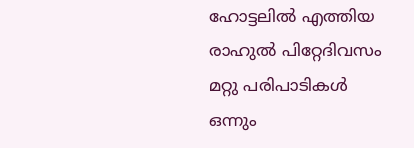ഹോട്ടലില്‍ എത്തിയ രാഹുല്‍ പിറ്റേദിവസം മറ്റു പരിപാടികള്‍ ഒന്നും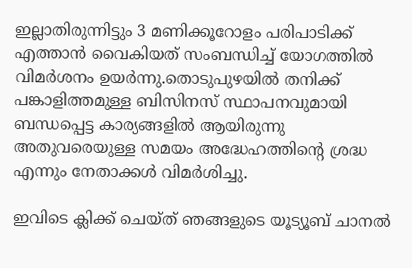ഇല്ലാതിരുന്നിട്ടും 3 മണിക്കൂറോളം പരിപാടിക്ക് എത്താൻ വൈകിയത് സംബന്ധിച്ച്‌ യോഗത്തില്‍ വിമർശനം ഉയർന്നു.തൊടുപുഴയില്‍ തനിക്ക് പങ്കാളിത്തമുള്ള ബിസിനസ് സ്ഥാപനവുമായി ബന്ധപ്പെട്ട കാര്യങ്ങളില്‍ ആയിരുന്നു അതുവരെയുള്ള സമയം അദ്ധേഹത്തിന്റെ ശ്രദ്ധ എന്നും നേതാക്കള്‍ വിമർശിച്ചു.

ഇവിടെ ക്ലിക്ക് ചെയ്ത് ഞങ്ങളുടെ യൂട്യൂബ് ചാനൽ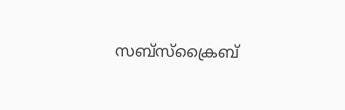സബ്സ്ക്രൈബ്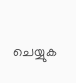ചെയ്യുക